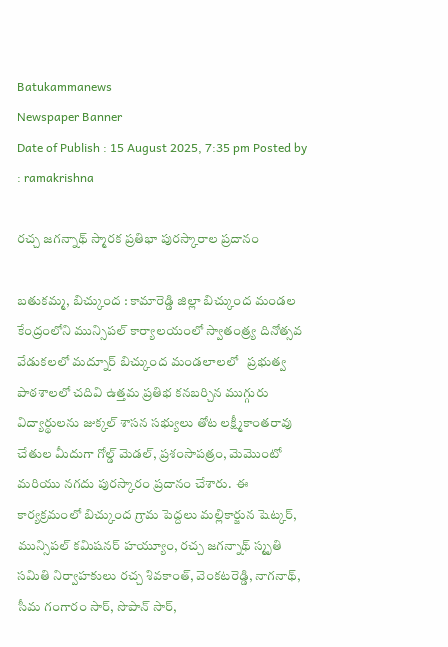Batukammanews
Newspaper Banner
Date of Publish : 15 August 2025, 7:35 pm Posted by : ramakrishna

రచ్చ జగన్నాథ్ స్మారక ప్రతిభా పురస్కారాల ప్రదానం

బతుకమ్మ, బిచ్కుంద : కామారెడ్డి జిల్లా బిచ్కుంద మండల కేంద్రంలోని మున్సిపల్ కార్యాలయంలో స్వాతంత్ర్య దినోత్సవ వేడుకలలో మద్నూర్ బిచ్కుంద మండలాలలో   ప్రభుత్వ పాఠశాలలో చదివి ఉత్తమ ప్రతిభ కనబర్చిన ముగ్గురు విద్యార్థులను జుక్కల్ శాసన సభ్యులు తోట లక్ష్మీకాంతరావు చేతుల మీదుగా గోల్డ్ మెడల్, ప్రశంసాపత్రం, మెమొంటో మరియు నగదు పురస్కారం ప్రదానం చేశారు.  ఈ కార్యక్రమంలో బిచ్కుంద గ్రామ పెద్దలు మల్లికార్జున షెట్కర్,  మున్సిపల్ కమిషనర్ హయ్యూం, రచ్చ జగన్నాథ్ స్మృతి సమితి నిర్వాహకులు రచ్చ శివకాంత్, వెంకటరెడ్డి, నాగనాథ్, సీమ గంగారం సార్, సొపాన్ సార్,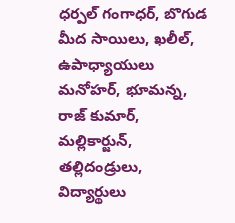ధర్పల్ గంగాధర్, బొగుడ మీద సాయిలు, ఖలీల్, ఉపాధ్యాయులు మనోహర్, భూమన్న, రాజ్ కుమార్, మల్లికార్జున్, తల్లిదండ్రులు, విద్యార్థులు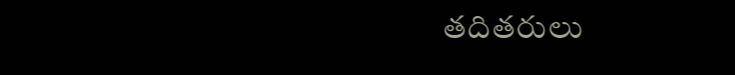తదితరులు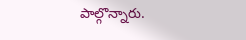పాల్గొన్నారు.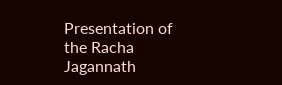Presentation of the Racha Jagannath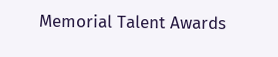Memorial Talent Awards